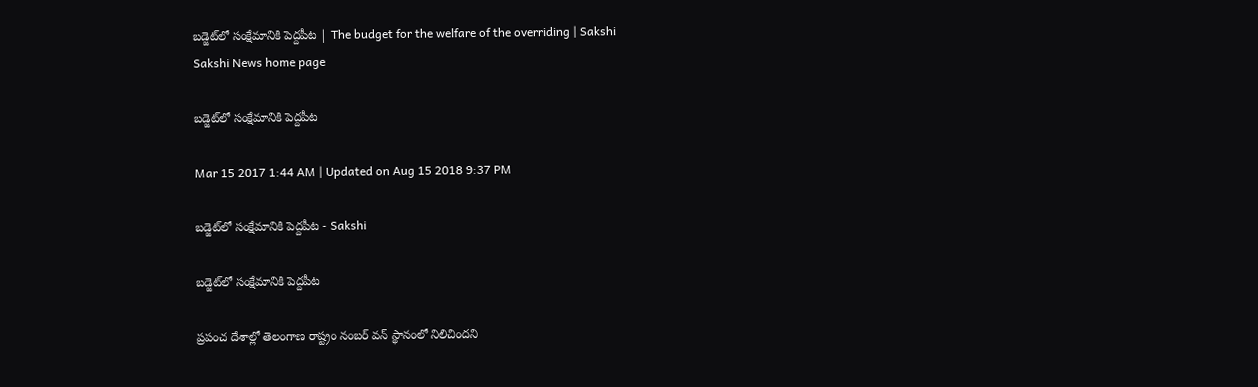బడ్జెట్‌లో సంక్షేమానికి పెద్దపీట | The budget for the welfare of the overriding | Sakshi
Sakshi News home page

బడ్జెట్‌లో సంక్షేమానికి పెద్దపీట

Mar 15 2017 1:44 AM | Updated on Aug 15 2018 9:37 PM

బడ్జెట్‌లో సంక్షేమానికి పెద్దపీట - Sakshi

బడ్జెట్‌లో సంక్షేమానికి పెద్దపీట

ప్రపంచ దేశాల్లో తెలంగాణ రాష్ట్రం నంబర్‌ వన్‌ స్థానంలో నిలిచిందని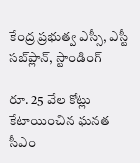కేంద్ర ప్రభుత్వ ఎస్సీ, ఎస్టీ సబ్‌ప్లాన్, స్టాండింగ్‌

రూ. 25 వేల కోట్లు కేటాయించిన ఘనత సీఎం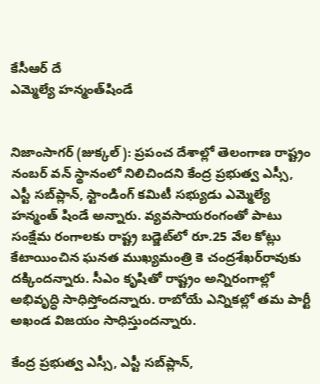కేసీఆర్‌ దే
ఎమ్మెల్యే హన్మంత్‌షిండే


నిజాంసాగర్‌ (జుక్కల్‌ ): ప్రపంచ దేశాల్లో తెలంగాణ రాష్ట్రం నంబర్‌ వన్‌ స్థానంలో నిలిచిందని కేంద్ర ప్రభుత్వ ఎస్సీ, ఎస్టీ సబ్‌ప్లాన్, స్టాండింగ్‌ కమిటీ సభ్యుడు ఎమ్మెల్యే హన్మంత్‌ షిండే అన్నారు. వ్యవసాయరంగంతో పాటు సంక్షేమ రంగాలకు రాష్ట్ర బడ్జెట్‌లో రూ.25 వేల కోట్లు కేటాయించిన ఘనత ముఖ్యమంత్రి కె చంద్రశేఖర్‌రావుకు దక్కిందన్నారు. సీఎం కృషితో రాష్ట్రం అన్నిరంగాల్లో అభివృద్ధి సాధిస్తోందన్నారు. రాబోయే ఎన్నికల్లో తమ పార్టీ అఖండ విజయం సాధిస్తుందన్నారు.

కేంద్ర ప్రభుత్వ ఎస్సీ, ఎస్టీ సబ్‌ప్లాన్,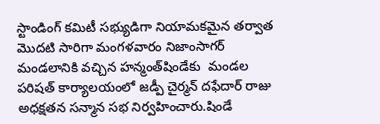స్టాండింగ్‌ కమిటీ సభ్యుడిగా నియామకమైన తర్వాత మొదటి సారిగా మంగళవారం నిజాంసాగర్‌ మండలానికి వచ్చిన హన్మంత్‌షిండేకు  మండల పరిషత్‌ కార్యాలయంలో జడ్పీ చైర్మన్‌ దఫేదార్‌ రాజు అధక్షతన సన్మాన సభ నిర్వహించారు.షిండే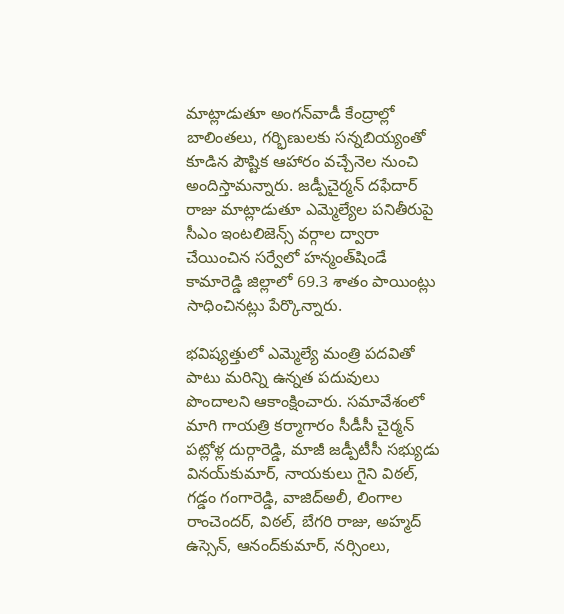మాట్లాడుతూ అంగన్‌వాడీ కేంద్రాల్లో బాలింతలు, గర్భిణులకు సన్నబియ్యంతో కూడిన పౌష్టిక ఆహారం వచ్చేనెల నుంచి అందిస్తామన్నారు. జడ్పీచైర్మన్‌ దఫేదార్‌ రాజు మాట్లాడుతూ ఎమ్మెల్యేల పనితీరుపై సీఎం ఇంటలిజెన్స్‌ వర్గాల ద్వారా చేయించిన సర్వేలో హన్మంత్‌షిండే కామారెడ్డి జిల్లాలో 69.3 శాతం పాయింట్లు సాధించినట్లు పేర్కొన్నారు.

భవిష్యత్తులో ఎమ్మెల్యే మంత్రి పదవితో పాటు మరిన్ని ఉన్నత పదువులు పొందాలని ఆకాంక్షించారు. సమావేశంలో మాగి గాయత్రి కర్మాగారం సీడీసీ చైర్మన్‌ పట్లోళ్ల దుర్గారెడ్డి, మాజీ జడ్పీటీసీ సభ్యుడు వినయ్‌కుమార్, నాయకులు గైని విఠల్, గడ్డం గంగారెడ్డి, వాజిద్‌అలీ, లింగాల రాంచెందర్, విఠల్, బేగరి రాజు, అహ్మద్‌ ఉస్సెన్, ఆనంద్‌కుమార్, నర్సింలు,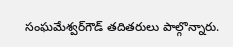సంఘమేశ్వర్‌గౌడ్‌ తదితరులు పాల్గొన్నారు.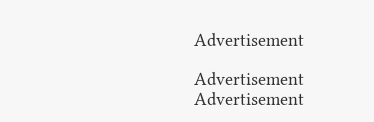Advertisement

Advertisement
Advertisement